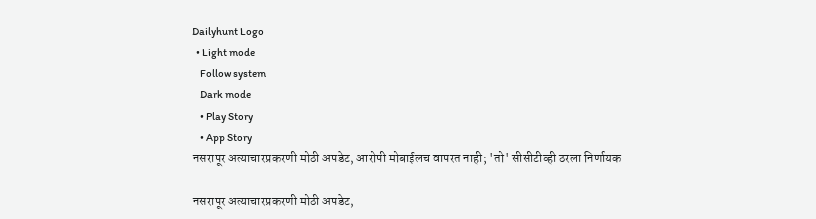Dailyhunt Logo
  • Light mode
    Follow system
    Dark mode
    • Play Story
    • App Story
नसरापूर अत्याचारप्रकरणी मोठी अपडेट, आरोपी मोबाईलच वापरत नाही; 'तो' सीसीटीव्ही ठरला निर्णायक

नसरापूर अत्याचारप्रकरणी मोठी अपडेट,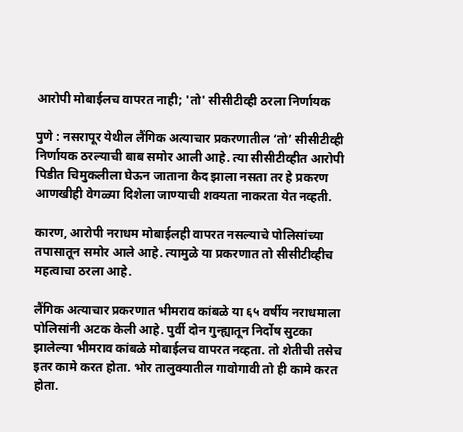आरोपी मोबाईलच वापरत नाही; 'तो' सीसीटीव्ही ठरला निर्णायक

पुणे : नसरापूर येथील लैंगिक अत्याचार प्रकरणातील ‘तो’ सीसीटीव्ही निर्णायक ठरल्याची बाब समोर आली आहे. त्या सीसीटीव्हीत आरोपी पिडीत चिमुकलीला घेऊन जाताना कैद झाला नसता तर हे प्रकरण आणखीही वेगळ्या दिशेला जाण्याची शक्यता नाकरता येत नव्हती.

कारण, आरोपी नराधम मोबाईलही वापरत नसल्याचे पोलिसांच्या तपासातून समोर आले आहे. त्यामुळे या प्रकरणात तो सीसीटीव्हीच महत्वाचा ठरला आहे.

लैंगिक अत्याचार प्रकरणात भीमराव कांबळे या ६५ वर्षीय नराधमाला पोलिसांनी अटक केली आहे. पुर्वी दोन गुन्ह्यातून निर्दोष सुटका झालेल्या भीमराव कांबळे मोबाईलच वापरत नव्हता. तो शेतीची तसेच इतर कामे करत होता. भोर तालुक्यातील गावोगावी तो ही कामे करत होता.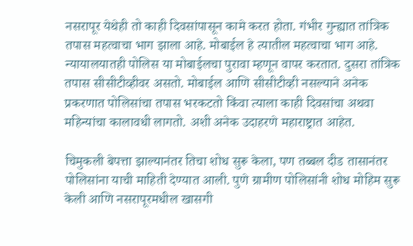नसरापूर येथेही तो काही दिवसांपासून कामे करत होता. गंभीर गुन्ह्यात तांत्रिक तपास महत्वाचा भाग झाला आहे. मोबाईल हे त्यातील महत्वाचा भाग आहे. न्यायालयातही पोलिस या मोबाईलचा पुरावा म्हणून वापर करतात. दुसरा तांत्रिक तपास सीसीटीव्हीवर असतो. मोबाईल आणि सीसीटीव्ही नसल्याने अनेक प्रकरणात पोलिसांचा तपास भरकटतो किंवा त्याला काही दिवसांचा अथवा महिन्यांचा कालावधी लागतो. अशी अनेक उदाहरणे महाराष्ट्रात आहेत.

चिमुकली बेपत्ता झाल्यानंतर तिचा शोध सुरू केला, पण तब्बल दीड तासानंतर पोलिसांना याची माहिती देण्यात आली. पुणे ग्रामीण पोलिसांनी शोध मोहिम सुरू केली आणि नसरापूरमधील खासगी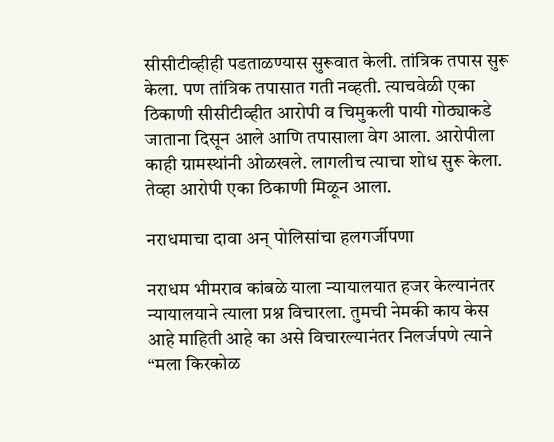सीसीटीव्हीही पडताळण्यास सुरूवात केली. तांत्रिक तपास सुरू केला. पण तांत्रिक तपासात गती नव्हती. त्याचवेळी एका ठिकाणी सीसीटीव्हीत आरोपी व चिमुकली पायी गोठ्याकडे जाताना दिसून आले आणि तपासाला वेग आला. आरोपीला काही ग्रामस्थांनी ओळखले. लागलीच त्याचा शोध सुरू केला. तेव्हा आरोपी एका ठिकाणी मिळून आला.

नराधमाचा दावा अन् पोलिसांचा हलगर्जीपणा

नराधम भीमराव कांबळे याला न्यायालयात हजर केल्यानंतर न्यायालयाने त्याला प्रश्न विचारला. तुमची नेमकी काय केस आहे माहिती आहे का असे विचारल्यानंतर निलर्जपणे त्याने “मला किरकोळ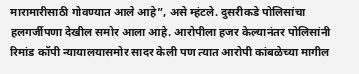मारामारीसाठी गोवण्यात आले आहे”, असे म्हंटले. दुसरीकडे पोलिसांचा हलगर्जीपणा देखील समोर आला आहे. आरोपीला हजर केल्यानंतर पोलिसांनी रिमांड कॉपी न्यायालयासमोर सादर केली पण त्यात आरोपी कांबळेच्या मागील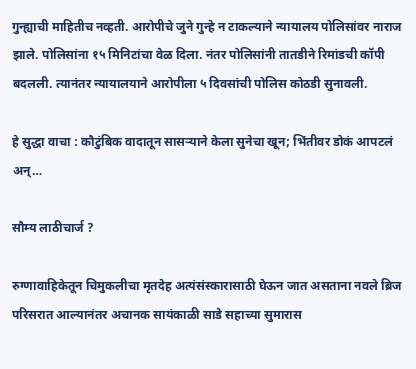गुन्ह्याची माहितीच नव्हती. आरोपीचे जुने गुन्हे न टाकल्याने न्यायालय पोलिसांवर नाराज झाले. पोलिसांना १५ मिनिटांचा वेळ दिला. नंतर पोलिसांनी तातडीने रिमांडची कॉपी बदलली. त्यानंतर न्यायालयाने आरोपीला ५ दिवसांची पोलिस कोठडी सुनावली.

हे सुद्धा वाचा : कौटुंबिक वादातून सासऱ्याने केला सुनेचा खून; भिंतीवर डोकं आपटलं अन्…

सौम्य लाठीचार्ज ?

रुग्णावाहिकेतून चिमुकलीचा मृतदेह अत्यंसंस्कारासाठी घेऊन जात असताना नवले ब्रिज परिसरात आल्यानंतर अचानक सायंकाळी साडे सहाच्या सुमारास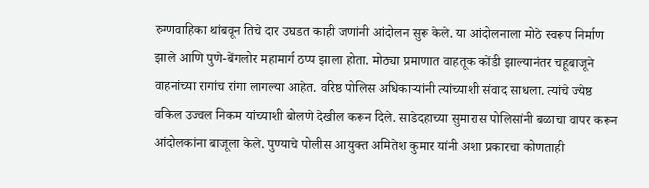रुग्णवाहिका थांबवून तिचे दार उघडत काही जणांनी आंदोलन सुरू केले. या आंदोलनाला मोठे स्वरूप निर्माण झाले आणि पुणे-बेंगलोर महामार्ग ठप्प झाला होता. मोठ्या प्रमाणात वाहतूक कोंडी झाल्यानंतर चहूबाजूने वाहनांच्या रागांच रांगा लागल्या आहेत. वरिष्ठ पोलिस अधिकाऱ्यांनी त्यांच्याशी संवाद साधला. त्यांचे ज्येष्ठ वकिल उज्वल निकम यांच्याशी बोलणे देखील करून दिले. साडेदहाच्या सुमारास पोलिसांनी बळाचा वापर करून आंदोलकांना बाजूला केले. पुण्याचे पोलीस आयुक्त अमितेश कुमार यांनी अशा प्रकारचा कोणताही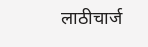लाठीचार्ज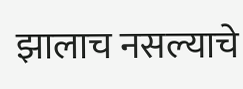झालाच नसल्याचे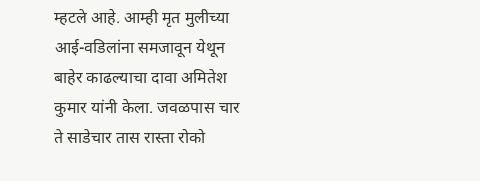म्हटले आहे. आम्ही मृत मुलीच्या आई-वडिलांना समजावून येथून बाहेर काढल्याचा दावा अमितेश कुमार यांनी केला. जवळपास चार ते साडेचार तास रास्ता रोको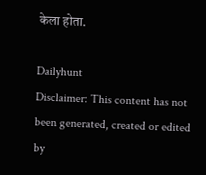केला होता.

Dailyhunt
Disclaimer: This content has not been generated, created or edited by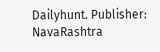Dailyhunt. Publisher: NavaRashtra